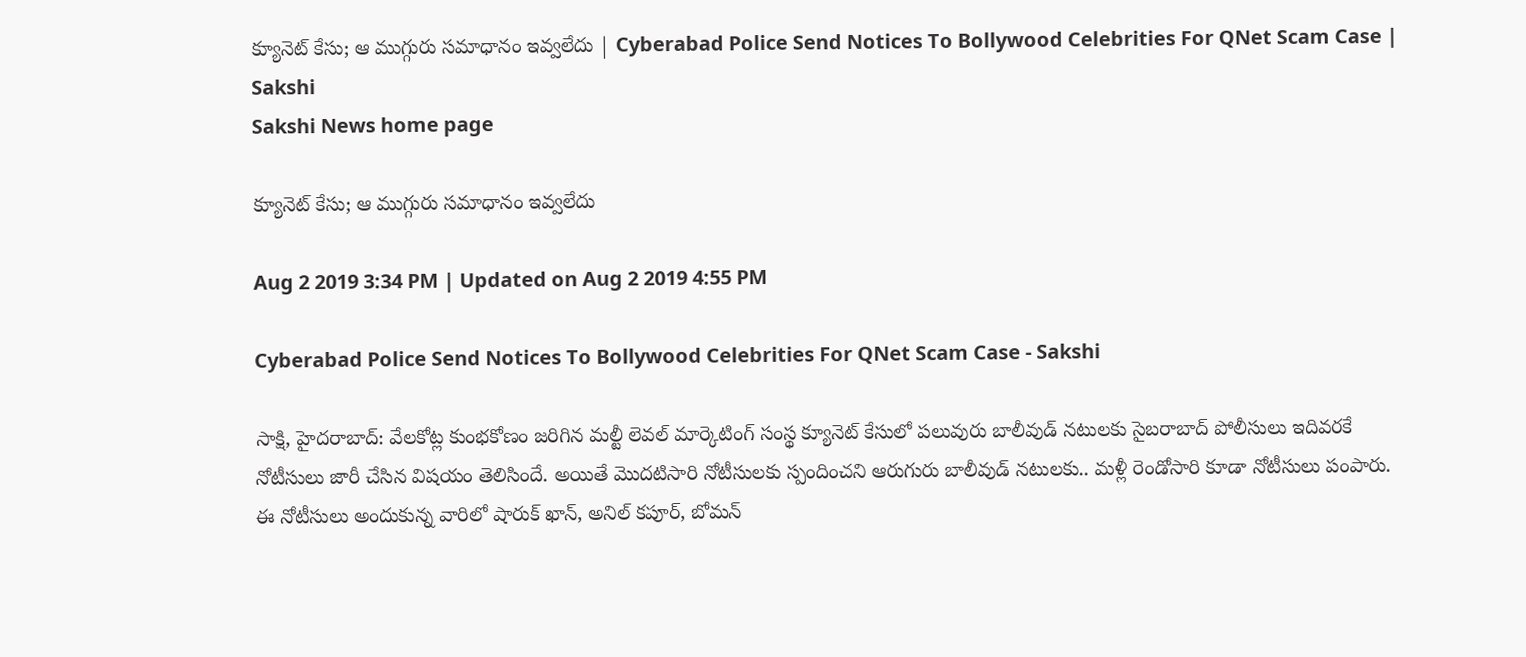క్యూనెట్‌ కేసు; ఆ ముగ్గురు సమాధానం ఇ‍వ్వలేదు | Cyberabad Police Send Notices To Bollywood Celebrities For QNet Scam Case | Sakshi
Sakshi News home page

క్యూనెట్‌ కేసు; ఆ ముగ్గురు సమాధానం ఇ‍వ్వలేదు

Aug 2 2019 3:34 PM | Updated on Aug 2 2019 4:55 PM

Cyberabad Police Send Notices To Bollywood Celebrities For QNet Scam Case - Sakshi

సాక్షి, హైదరాబాద్‌: వేలకోట్ల‍ కుంభకోణం జరిగిన మల్టీ లెవల్‌ మార్కెటింగ్‌ సంస్థ క్యూనెట్‌ కేసులో పలువురు బాలీవుడ్‌ నటులకు సైబరాబాద్‌ పోలీసులు ఇదివరకే నోటీసులు జారీ చేసిన విషయం తెలిసిందే. అయితే మొదటిసారి నోటీసులకు స్పందించని ఆరుగురు బాలీవుడ్‌ నటులకు.. మళ్లీ రెండోసారి కూడా నోటీసులు పంపారు. ఈ నోటీసులు అందుకున్న వారిలో షారుక్‌ ఖాన్‌, అనిల్‌ కపూర్‌, బోమన్‌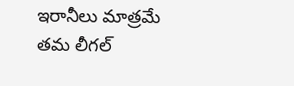ఇరానీలు మాత్రమే తమ లీగల్‌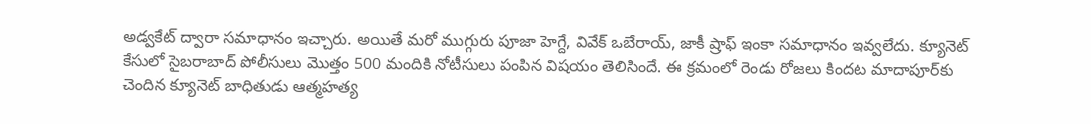అడ్వకేట్‌ ద్వారా సమాధానం ఇచ్చారు. అయితే మరో ముగ్గురు పూజా హెగ్దే, వివేక్‌ ఒబేరాయ్‌, జాకీ ష్రాఫ్‌ ఇంకా సమాధానం ఇవ్వలేదు. క్యూనెట్‌ కేసులో సైబరాబాద్‌ పోలీసులు మొత్తం 500 మందికి నోటీసులు పంపిన విషయం తెలిసిందే. ఈ క్రమంలో రెండు రోజలు కిందట మాదాపూర్‌కు చెందిన క్యూనెట్‌ బాధితుడు ఆత్మహత్య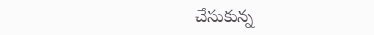చేసుకున్న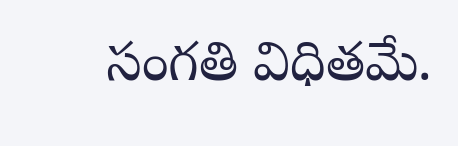సంగతి విధితమే.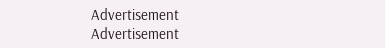Advertisement
Advertisement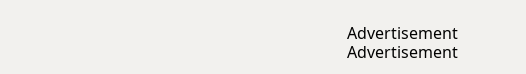Advertisement
Advertisement